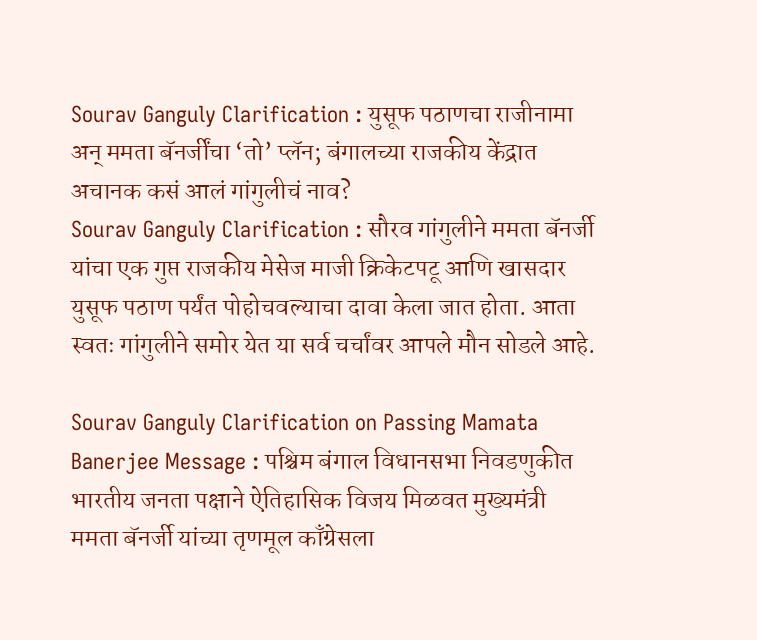Sourav Ganguly Clarification : युसूफ पठाणचा राजीनामा अन् ममता बॅनर्जींचा ‘तो’ प्लॅन; बंगालच्या राजकीय केंद्रात अचानक कसं आलं गांगुलीचं नाव?
Sourav Ganguly Clarification : सौरव गांगुलीने ममता बॅनर्जी यांचा एक गुप्त राजकीय मेसेज माजी क्रिकेटपटू आणि खासदार युसूफ पठाण पर्यंत पोहोचवल्याचा दावा केला जात होता. आता स्वतः गांगुलीने समोर येत या सर्व चर्चांवर आपले मौन सोडले आहे.

Sourav Ganguly Clarification on Passing Mamata Banerjee Message : पश्चिम बंगाल विधानसभा निवडणुकीत भारतीय जनता पक्षाने ऐतिहासिक विजय मिळवत मुख्यमंत्री ममता बॅनर्जी यांच्या तृणमूल काँग्रेसला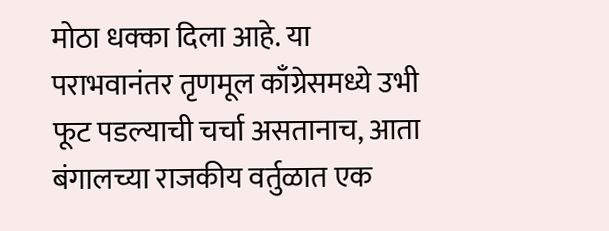मोठा धक्का दिला आहे. या पराभवानंतर तृणमूल काँग्रेसमध्ये उभी फूट पडल्याची चर्चा असतानाच, आता बंगालच्या राजकीय वर्तुळात एक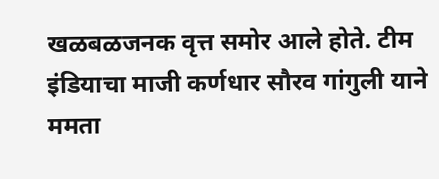खळबळजनक वृत्त समोर आले होते. टीम इंडियाचा माजी कर्णधार सौरव गांगुली याने ममता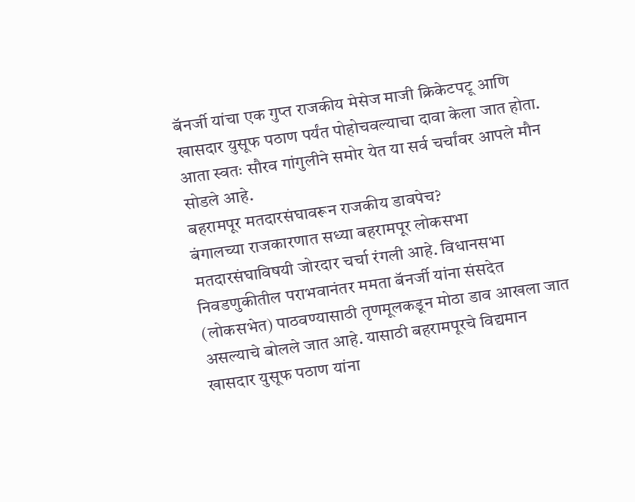बॅनर्जी यांचा एक गुप्त राजकीय मेसेज माजी क्रिकेटपटू आणि खासदार युसूफ पठाण पर्यंत पोहोचवल्याचा दावा केला जात होता. आता स्वतः सौरव गांगुलीने समोर येत या सर्व चर्चांवर आपले मौन सोडले आहे.
बहरामपूर मतदारसंघावरून राजकीय डावपेच?
बंगालच्या राजकारणात सध्या बहरामपूर लोकसभा मतदारसंघाविषयी जोरदार चर्चा रंगली आहे. विधानसभा निवडणुकीतील पराभवानंतर ममता बॅनर्जी यांना संसदेत (लोकसभेत) पाठवण्यासाठी तृणमूलकडून मोठा डाव आखला जात असल्याचे बोलले जात आहे. यासाठी बहरामपूरचे विद्यमान खासदार युसूफ पठाण यांना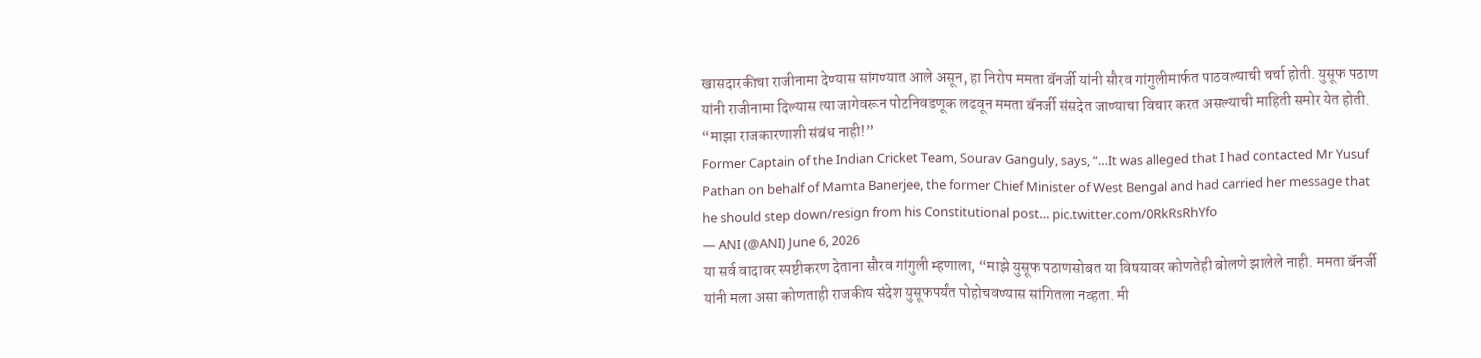खासदारकीचा राजीनामा देण्यास सांगण्यात आले असून, हा निरोप ममता बॅनर्जी यांनी सौरव गांगुलीमार्फत पाठवल्याची चर्चा होती. युसूफ पठाण यांनी राजीनामा दिल्यास त्या जागेवरून पोटनिवडणूक लढवून ममता बॅनर्जी संसदेत जाण्याचा विचार करत असल्याची माहिती समोर येत होती.
“माझा राजकारणाशी संबंध नाही!”
Former Captain of the Indian Cricket Team, Sourav Ganguly, says, “…It was alleged that I had contacted Mr Yusuf Pathan on behalf of Mamta Banerjee, the former Chief Minister of West Bengal and had carried her message that he should step down/resign from his Constitutional post… pic.twitter.com/0RkRsRhYfo
— ANI (@ANI) June 6, 2026
या सर्व वादावर स्पष्टीकरण देताना सौरव गांगुली म्हणाला, “माझे युसूफ पठाणसोबत या विषयावर कोणतेही बोलणे झालेले नाही. ममता बॅनर्जी यांनी मला असा कोणताही राजकीय संदेश युसूफपर्यंत पोहोचवण्यास सांगितला नव्हता. मी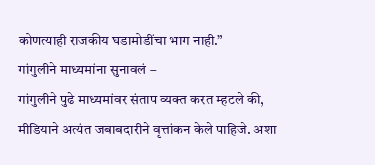कोणत्याही राजकीय घडामोडींचा भाग नाही.”
गांगुलीने माध्यमांना सुनावलं –
गांगुलीने पुढे माध्यमांवर संताप व्यक्त करत म्हटले की, मीडियाने अत्यंत जबाबदारीने वृत्तांकन केले पाहिजे. अशा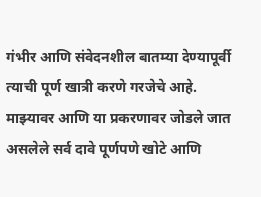गंभीर आणि संवेदनशील बातम्या देण्यापूर्वी त्याची पूर्ण खात्री करणे गरजेचे आहे. माझ्यावर आणि या प्रकरणावर जोडले जात असलेले सर्व दावे पूर्णपणे खोटे आणि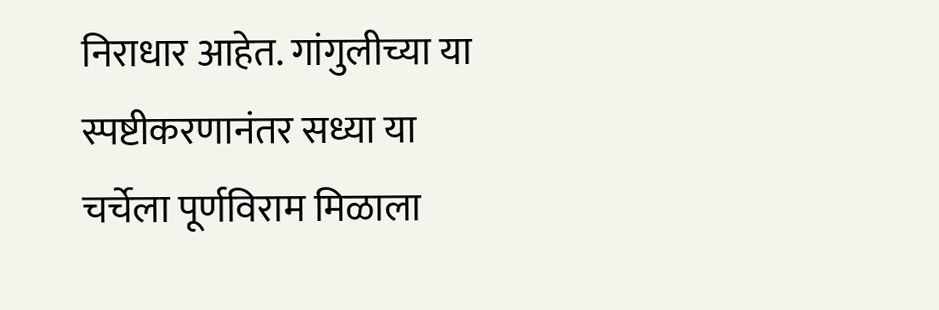निराधार आहेत. गांगुलीच्या या स्पष्टीकरणानंतर सध्या या चर्चेला पूर्णविराम मिळाला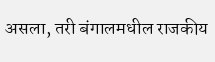असला, तरी बंगालमधील राजकीय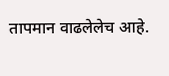तापमान वाढलेलेच आहे.